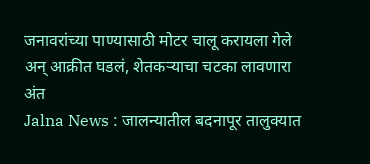जनावरांच्या पाण्यासाठी मोटर चालू करायला गेले अन् आक्रीत घडलं, शेतकऱ्याचा चटका लावणारा अंत
Jalna News : जालन्यातील बदनापूर तालुक्यात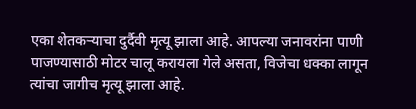एका शेतकऱ्याचा दुर्दैवी मृत्यू झाला आहे. आपल्या जनावरांना पाणी पाजण्यासाठी मोटर चालू करायला गेले असता, विजेचा धक्का लागून त्यांचा जागीच मृत्यू झाला आहे.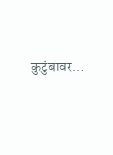कुटुंबावर…